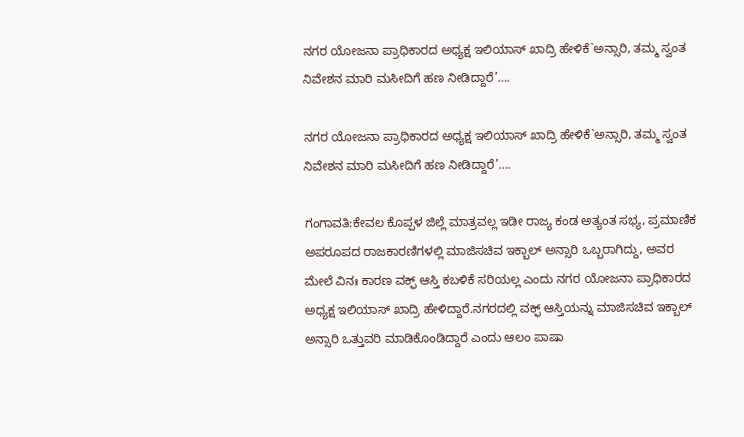ನಗರ ಯೋಜನಾ ಪ್ರಾಧಿಕಾರದ ಅಧ್ಯಕ್ಷ ಇಲಿಯಾಸ್ ಖಾದ್ರಿ ಹೇಳಿಕೆ`ಅನ್ಸಾರಿ, ತಮ್ಮ ಸ್ವಂತ ನಿವೇಶನ ಮಾರಿ ಮಸೀದಿಗೆ ಹಣ ನೀಡಿದ್ದಾರೆ’….

ನಗರ ಯೋಜನಾ ಪ್ರಾಧಿಕಾರದ ಅಧ್ಯಕ್ಷ ಇಲಿಯಾಸ್ ಖಾದ್ರಿ ಹೇಳಿಕೆ`ಅನ್ಸಾರಿ, ತಮ್ಮ ಸ್ವಂತ ನಿವೇಶನ ಮಾರಿ ಮಸೀದಿಗೆ ಹಣ ನೀಡಿದ್ದಾರೆ’….

ಗಂಗಾವತಿ:ಕೇವಲ ಕೊಪ್ಪಳ ಜಿಲ್ಲೆ ಮಾತ್ರವಲ್ಲ ಇಡೀ ರಾಜ್ಯ ಕಂಡ ಅತ್ಯಂತ ಸಭ್ಯ, ಪ್ರಮಾಣಿಕ ಅಪರೂಪದ ರಾಜಕಾರಣಿಗಳಲ್ಲಿ ಮಾಜಿಸಚಿವ ಇಕ್ಬಾಲ್ ಅನ್ಸಾರಿ ಒಬ್ಬರಾಗಿದ್ದು, ಅವರ ಮೇಲೆ ವಿನಃ ಕಾರಣ ವಕ್ಫ್ ಆಸ್ತಿ ಕಬಳಿಕೆ ಸರಿಯಲ್ಲ ಎಂದು ನಗರ ಯೋಜನಾ ಪ್ರಾಧಿಕಾರದ ಅಧ್ಯಕ್ಷ ಇಲಿಯಾಸ್ ಖಾದ್ರಿ ಹೇಳಿದ್ದಾರೆ.ನಗರದಲ್ಲಿ ವಕ್ಫ್ ಆಸ್ತಿಯನ್ನು ಮಾಜಿಸಚಿವ ಇಕ್ಬಾಲ್ ಅನ್ಸಾರಿ ಒತ್ತುವರಿ ಮಾಡಿಕೊಂಡಿದ್ದಾರೆ ಎಂದು ಆಲಂ ಪಾಷಾ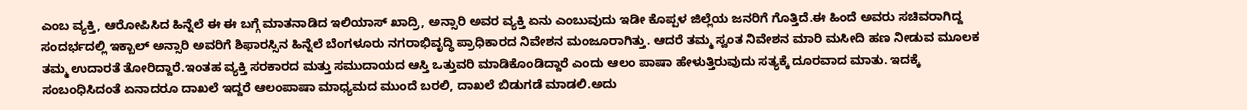ಎಂಬ ವ್ಯಕ್ತಿ, ಆರೋಪಿಸಿದ ಹಿನ್ನೆಲೆ ಈ ಈ ಬಗ್ಗೆ ಮಾತನಾಡಿದ ಇಲಿಯಾಸ್ ಖಾದ್ರಿ, ಅನ್ಸಾರಿ ಅವರ ವ್ಯಕ್ತಿ ಏನು ಎಂಬುವುದು ಇಡೀ ಕೊಪ್ಪಳ ಜಿಲ್ಲೆಯ ಜನರಿಗೆ ಗೊತ್ತಿದೆ.ಈ ಹಿಂದೆ ಅವರು ಸಚಿವರಾಗಿದ್ದ ಸಂದರ್ಭದಲ್ಲಿ ಇಕ್ಬಾಲ್ ಅನ್ಸಾರಿ ಅವರಿಗೆ ಶಿಫಾರಸ್ಸಿನ ಹಿನ್ನೆಲೆ ಬೆಂಗಳೂರು ನಗರಾಭಿವೃದ್ಧಿ ಪ್ರಾಧಿಕಾರದ ನಿವೇಶನ ಮಂಜೂರಾಗಿತ್ತು. ಆದರೆ ತಮ್ಮ ಸ್ವಂತ ನಿವೇಶನ ಮಾರಿ ಮಸೀದಿ ಹಣ ನೀಡುವ ಮೂಲಕ ತಮ್ಮ ಉದಾರತೆ ತೋರಿದ್ದಾರೆ.ಇಂತಹ ವ್ಯಕ್ತಿ ಸರಕಾರದ ಮತ್ತು ಸಮುದಾಯದ ಆಸ್ತಿ ಒತ್ತುವರಿ ಮಾಡಿಕೊಂಡಿದ್ದಾರೆ ಎಂದು ಆಲಂ ಪಾಷಾ ಹೇಳುತ್ತಿರುವುದು ಸತ್ಯಕ್ಕೆ ದೂರವಾದ ಮಾತು. ಇದಕ್ಕೆ ಸಂಬಂಧಿಸಿದಂತೆ ಏನಾದರೂ ದಾಖಲೆ ಇದ್ದರೆ ಆಲಂಪಾಷಾ ಮಾಧ್ಯಮದ ಮುಂದೆ ಬರಲಿ, ದಾಖಲೆ ಬಿಡುಗಡೆ ಮಾಡಲಿ.ಅದು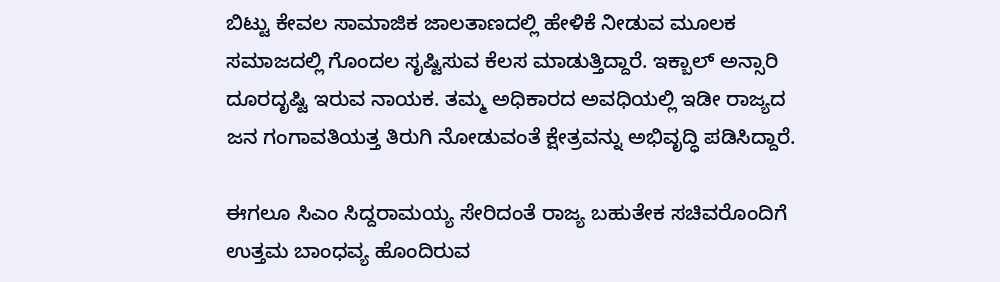ಬಿಟ್ಟು ಕೇವಲ ಸಾಮಾಜಿಕ ಜಾಲತಾಣದಲ್ಲಿ ಹೇಳಿಕೆ ನೀಡುವ ಮೂಲಕ ಸಮಾಜದಲ್ಲಿ ಗೊಂದಲ ಸೃಷ್ಟಿಸುವ ಕೆಲಸ ಮಾಡುತ್ತಿದ್ದಾರೆ. ಇಕ್ಬಾಲ್ ಅನ್ಸಾರಿ ದೂರದೃಷ್ಟಿ ಇರುವ ನಾಯಕ. ತಮ್ಮ ಅಧಿಕಾರದ ಅವಧಿಯಲ್ಲಿ ಇಡೀ ರಾಜ್ಯದ ಜನ ಗಂಗಾವತಿಯತ್ತ ತಿರುಗಿ ನೋಡುವಂತೆ ಕ್ಷೇತ್ರವನ್ನು ಅಭಿವೃದ್ಧಿ ಪಡಿಸಿದ್ದಾರೆ.

ಈಗಲೂ ಸಿಎಂ ಸಿದ್ದರಾಮಯ್ಯ ಸೇರಿದಂತೆ ರಾಜ್ಯ ಬಹುತೇಕ ಸಚಿವರೊಂದಿಗೆ ಉತ್ತಮ ಬಾಂಧವ್ಯ ಹೊಂದಿರುವ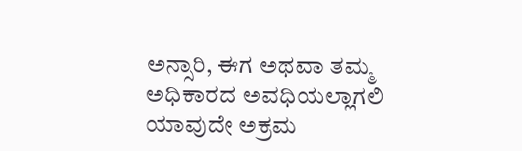ಅನ್ಸಾರಿ, ಈಗ ಅಥವಾ ತಮ್ಮ ಅಧಿಕಾರದ ಅವಧಿಯಲ್ಲಾಗಲಿ ಯಾವುದೇ ಅಕ್ರಮ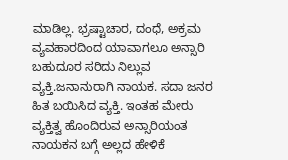ಮಾಡಿಲ್ಲ. ಭ್ರಷ್ಟಾಚಾರ, ದಂಧೆ, ಅಕ್ರಮ ವ್ಯವಹಾರದಿಂದ ಯಾವಾಗಲೂ ಅನ್ಸಾರಿ ಬಹುದೂರ ಸರಿದು ನಿಲ್ಲುವ ವ್ಯಕ್ತಿ.ಜನಾನುರಾಗಿ ನಾಯಕ. ಸದಾ ಜನರ ಹಿತ ಬಯಿಸಿದ ವ್ಯಕ್ತಿ. ಇಂತಹ ಮೇರು ವ್ಯಕ್ತಿತ್ವ ಹೊಂದಿರುವ ಅನ್ಸಾರಿಯಂತ ನಾಯಕನ ಬಗ್ಗೆ ಅಲ್ಲದ ಹೇಳಿಕೆ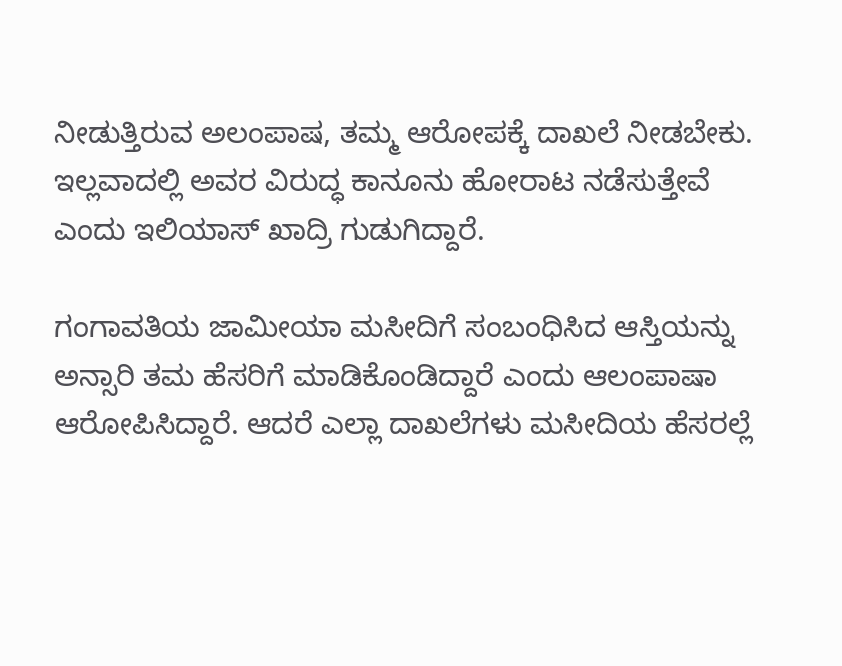ನೀಡುತ್ತಿರುವ ಅಲಂಪಾಷ, ತಮ್ಮ ಆರೋಪಕ್ಕೆ ದಾಖಲೆ ನೀಡಬೇಕು. ಇಲ್ಲವಾದಲ್ಲಿ ಅವರ ವಿರುದ್ಧ ಕಾನೂನು ಹೋರಾಟ ನಡೆಸುತ್ತೇವೆ ಎಂದು ಇಲಿಯಾಸ್ ಖಾದ್ರಿ ಗುಡುಗಿದ್ದಾರೆ.

ಗಂಗಾವತಿಯ ಜಾಮೀಯಾ ಮಸೀದಿಗೆ ಸಂಬಂಧಿಸಿದ ಆಸ್ತಿಯನ್ನು ಅನ್ಸಾರಿ ತಮ ಹೆಸರಿಗೆ ಮಾಡಿಕೊಂಡಿದ್ದಾರೆ ಎಂದು ಆಲಂಪಾಷಾ ಆರೋಪಿಸಿದ್ದಾರೆ. ಆದರೆ ಎಲ್ಲಾ ದಾಖಲೆಗಳು ಮಸೀದಿಯ ಹೆಸರಲ್ಲೆ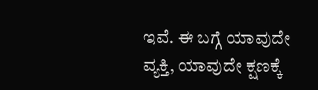ಇವೆ. ಈ ಬಗ್ಗೆ ಯಾವುದೇ ವ್ಯಕ್ತಿ, ಯಾವುದೇ ಕ್ಷಣಕ್ಕೆ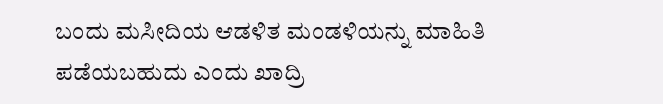ಬಂದು ಮಸೀದಿಯ ಆಡಳಿತ ಮಂಡಳಿಯನ್ನು ಮಾಹಿತಿ ಪಡೆಯಬಹುದು ಎಂದು ಖಾದ್ರಿ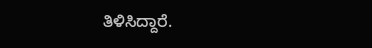ತಿಳಿಸಿದ್ದಾರೆ.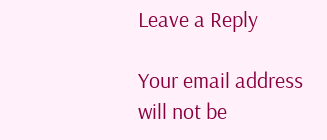Leave a Reply

Your email address will not be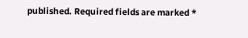published. Required fields are marked *